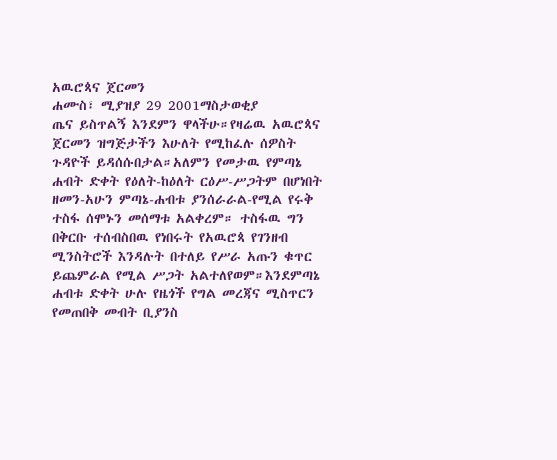አዉሮጳና ጀርመን
ሐሙስ፣ ሚያዝያ 29 2001ማስታወቂያ
ጤና ይስጥልኝ እንደምን ዋላችሁ።የዛሬዉ አዉሮጳና ጀርመን ዝግጅታችን እሁለት የሚከፈሉ ሰዎስት ጉዳዮች ይዳሰሱበታል።አለምን የመታዉ የምጣኔ ሐብት ድቀት የዕለት-ከዕለት ርዕሥ-ሥጋትም በሆነበት ዘመን-አሁን ምጣኔ-ሐብቱ ያንሰራራል-የሚል የሩቅ ተስፋ ሰሞኑን መሰማቱ አልቀረም። ተስፋዉ ግን በቅርቡ ተሰብስበዉ የነበሩት የአዉሮጳ የገንዘብ ሚንስትሮች እንዳሉት በተለይ የሥራ አጡን ቁጥር ይጨምራል የሚል ሥጋት አልተለየወም።እንደምጣኔ ሐብቱ ድቀት ሁሉ የዜጎች የግል መረጃና ሚስጥርን የመጠበቅ መብት ቢያንስ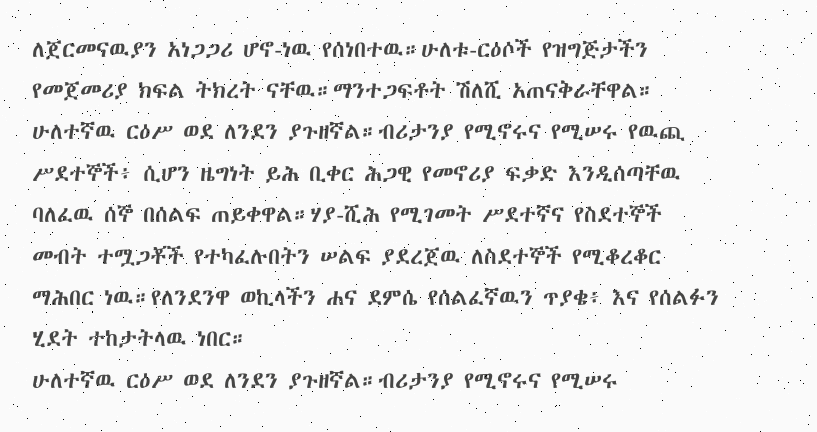ለጀርመናዉያን አነጋጋሪ ሆኖ-ነዉ የሰነበተዉ።ሁለቱ-ርዕሶች የዝግጅታችን የመጀመሪያ ክፍል ትክረት ናቸዉ።ማንተጋፍቶት ሽለሺ አጠናቅራቸዋል።
ሁለተኛዉ ርዕሥ ወደ ለንደን ያጉዘኛል።ብሪታንያ የሚኖሩና የሚሠሩ የዉጪ ሥደተኞች፥ ሲሆን ዜግነት ይሕ ቢቀር ሕጋዊ የመኖሪያ ፍቃድ እንዲሰጣቸዉ ባለፈዉ ሰኞ በሰልፍ ጠይቀዋል።ሃያ-ሺሕ የሚገመት ሥደተኛና የስደተኞች መብት ተሟጋቾች የተካፈሉበትን ሠልፍ ያደረጀዉ ለስደተኞች የሚቆረቆር ማሕበር ነዉ።የለንደንዋ ወኪላችን ሐና ደምሴ የሰልፈኛዉን ጥያቄ፥ እና የሰልፉን ሂደት ተከታትላዉ ነበር።
ሁለተኛዉ ርዕሥ ወደ ለንደን ያጉዘኛል።ብሪታንያ የሚኖሩና የሚሠሩ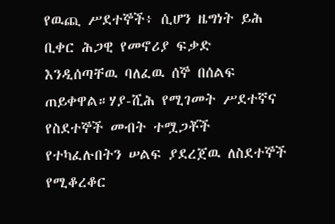የዉጪ ሥደተኞች፥ ሲሆን ዜግነት ይሕ ቢቀር ሕጋዊ የመኖሪያ ፍቃድ እንዲሰጣቸዉ ባለፈዉ ሰኞ በሰልፍ ጠይቀዋል።ሃያ-ሺሕ የሚገመት ሥደተኛና የስደተኞች መብት ተሟጋቾች የተካፈሉበትን ሠልፍ ያደረጀዉ ለስደተኞች የሚቆረቆር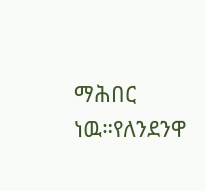ማሕበር ነዉ።የለንደንዋ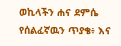ወኪላችን ሐና ደምሴ የሰልፈኛዉን ጥያቄ፥ እና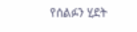የሰልፉን ሂደት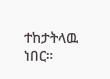ተከታትላዉ ነበር።